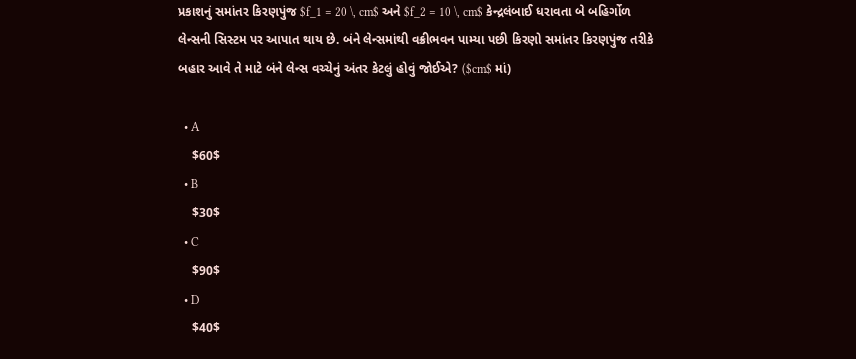પ્રકાશનું સમાંતર કિરણપુંજ $f_1 = 20 \, cm$ અને $f_2 = 10 \, cm$ કેન્દ્રલંબાઈ ધરાવતા બે બહિર્ગોળ લેન્સની સિસ્ટમ પર આપાત થાય છે. બંને લેન્સમાંથી વક્રીભવન પામ્યા પછી કિરણો સમાંતર કિરણપુંજ તરીકે બહાર આવે તે માટે બંને લેન્સ વચ્ચેનું અંતર કેટલું હોવું જોઈએ? ($cm$ માં)

  • A
    $60$
  • B
    $30$
  • C
    $90$
  • D
    $40$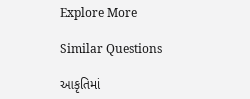Explore More

Similar Questions

આકૃતિમાં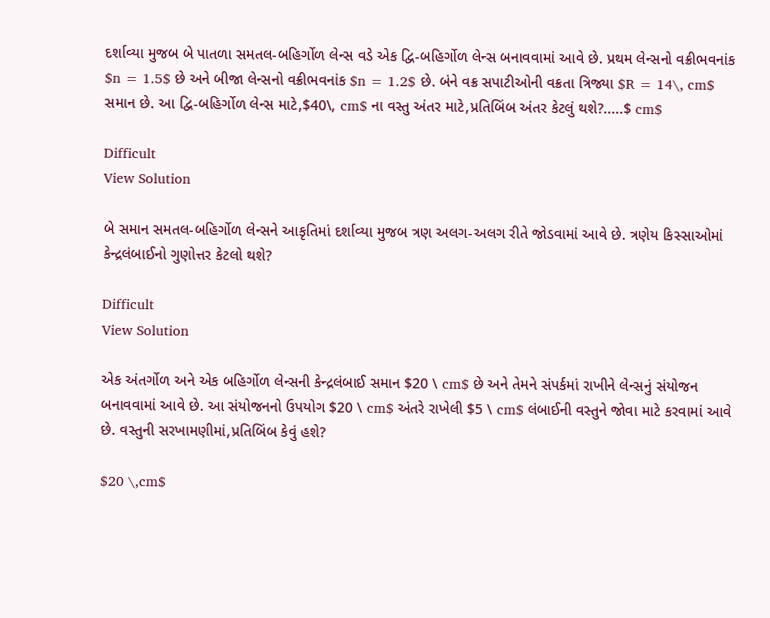દર્શાવ્યા મુજબ બે પાતળા સમતલ-બહિર્ગોળ લેન્સ વડે એક દ્વિ-બહિર્ગોળ લેન્સ બનાવવામાં આવે છે. પ્રથમ લેન્સનો વક્રીભવનાંક $n = 1.5$ છે અને બીજા લેન્સનો વક્રીભવનાંક $n = 1.2$ છે. બંને વક્ર સપાટીઓની વક્રતા ત્રિજ્યા $R = 14\, cm$ સમાન છે. આ દ્વિ-બહિર્ગોળ લેન્સ માટે,$40\, cm$ ના વસ્તુ અંતર માટે,પ્રતિબિંબ અંતર કેટલું થશે?.....$ cm$

Difficult
View Solution

બે સમાન સમતલ-બહિર્ગોળ લેન્સને આકૃતિમાં દર્શાવ્યા મુજબ ત્રણ અલગ-અલગ રીતે જોડવામાં આવે છે. ત્રણેય કિસ્સાઓમાં કેન્દ્રલંબાઈનો ગુણોત્તર કેટલો થશે?

Difficult
View Solution

એક અંતર્ગોળ અને એક બહિર્ગોળ લેન્સની કેન્દ્રલંબાઈ સમાન $20 \ cm$ છે અને તેમને સંપર્કમાં રાખીને લેન્સનું સંયોજન બનાવવામાં આવે છે. આ સંયોજનનો ઉપયોગ $20 \ cm$ અંતરે રાખેલી $5 \ cm$ લંબાઈની વસ્તુને જોવા માટે કરવામાં આવે છે. વસ્તુની સરખામણીમાં,પ્રતિબિંબ કેવું હશે?

$20 \,cm$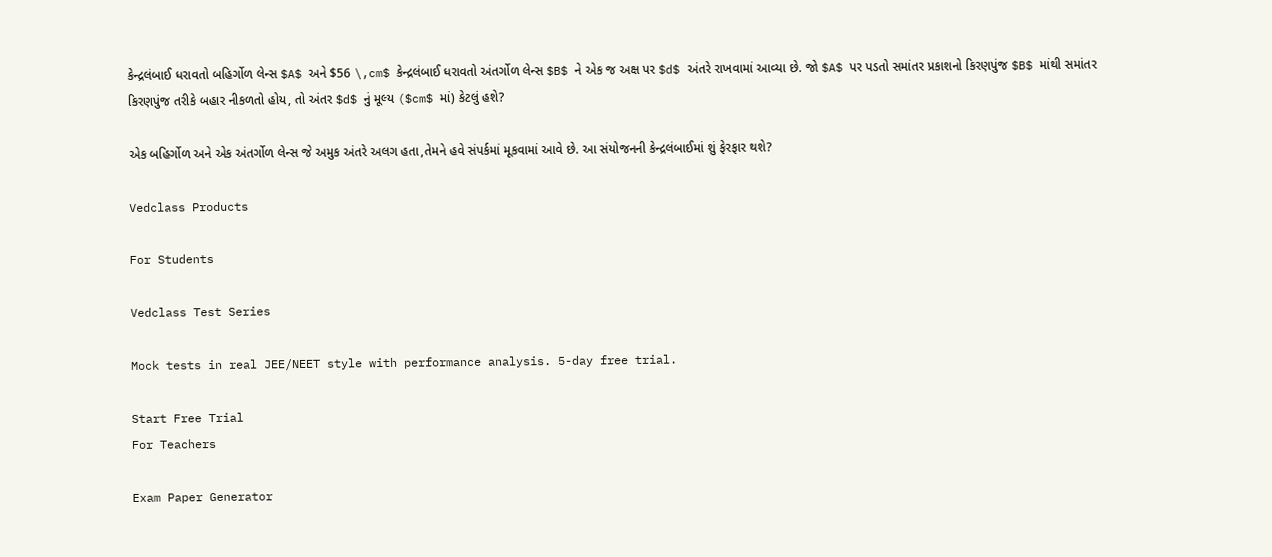કેન્દ્રલંબાઈ ધરાવતો બહિર્ગોળ લેન્સ $A$ અને $56 \,cm$ કેન્દ્રલંબાઈ ધરાવતો અંતર્ગોળ લેન્સ $B$ ને એક જ અક્ષ પર $d$ અંતરે રાખવામાં આવ્યા છે. જો $A$ પર પડતો સમાંતર પ્રકાશનો કિરણપુંજ $B$ માંથી સમાંતર કિરણપુંજ તરીકે બહાર નીકળતો હોય, તો અંતર $d$ નું મૂલ્ય ($cm$ માં) કેટલું હશે?

એક બહિર્ગોળ અને એક અંતર્ગોળ લેન્સ જે અમુક અંતરે અલગ હતા,તેમને હવે સંપર્કમાં મૂકવામાં આવે છે. આ સંયોજનની કેન્દ્રલંબાઈમાં શું ફેરફાર થશે?

Vedclass Products

For Students

Vedclass Test Series

Mock tests in real JEE/NEET style with performance analysis. 5-day free trial.

Start Free Trial
For Teachers

Exam Paper Generator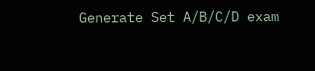Generate Set A/B/C/D exam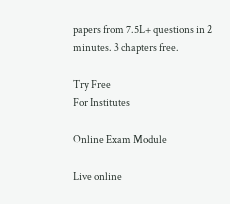papers from 7.5L+ questions in 2 minutes. 3 chapters free.

Try Free
For Institutes

Online Exam Module

Live online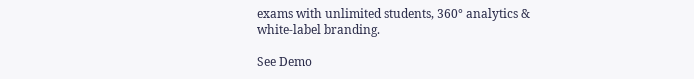exams with unlimited students, 360° analytics & white-label branding.

See Demo